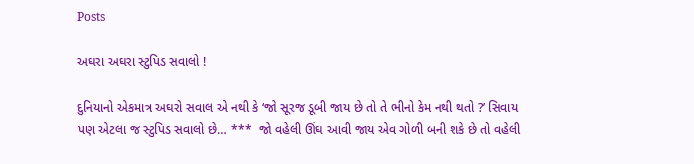Posts

અઘરા અઘરા સ્ટુપિડ સવાલો !

દુનિયાનો એકમાત્ર અઘરો સવાલ એ નથી કે ‘જો સૂરજ ડૂબી જાય છે તો તે ભીનો કેમ નથી થતો ?’ સિવાય પણ એટલા જ સ્ટુપિડ સવાલો છે… ***  જો વહેલી ઊંઘ આવી જાય એવ ગોળી બની શકે છે તો વહેલી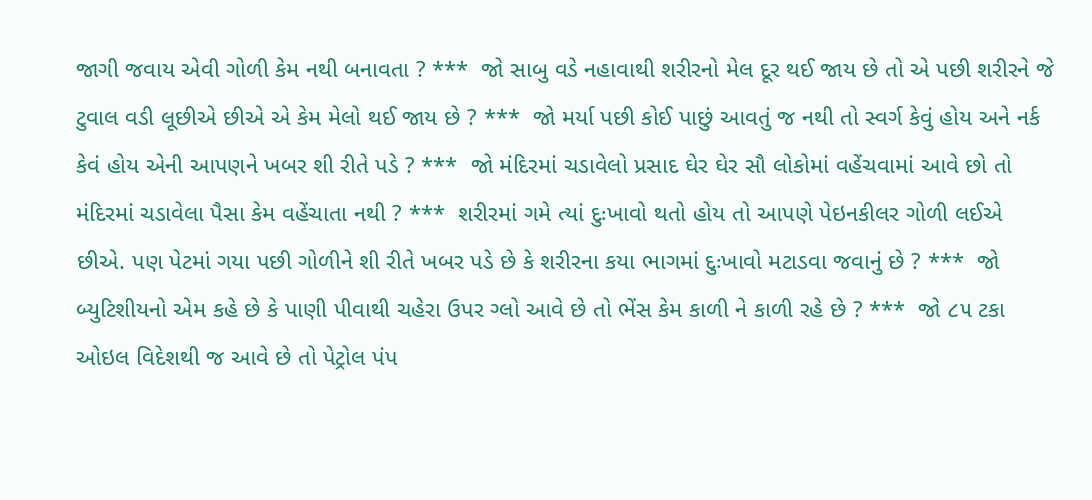જાગી જવાય એવી ગોળી કેમ નથી બનાવતા ? ***  જો સાબુ વડે નહાવાથી શરીરનો મેલ દૂર થઈ જાય છે તો એ પછી શરીરને જે ટુવાલ વડી લૂછીએ છીએ એ કેમ મેલો થઈ જાય છે ? ***  જો મર્યા પછી કોઈ પાછું આવતું જ નથી તો સ્વર્ગ કેવું હોય અને નર્ક કેવં હોય એની આપણને ખબર શી રીતે પડે ? ***  જો મંદિરમાં ચડાવેલો પ્રસાદ ઘેર ઘેર સૌ લોકોમાં વહેંચવામાં આવે છો તો મંદિરમાં ચડાવેલા પૈસા કેમ વહેંચાતા નથી ? ***  શરીરમાં ગમે ત્યાં દુઃખાવો થતો હોય તો આપણે પેઇનકીલર ગોળી લઈએ છીએ. પણ પેટમાં ગયા પછી ગોળીને શી રીતે ખબર પડે છે કે શરીરના કયા ભાગમાં દુઃખાવો મટાડવા જવાનું છે ? ***  જો બ્યુટિશીયનો એમ કહે છે કે પાણી પીવાથી ચહેરા ઉપર ગ્લો આવે છે તો ભેંસ કેમ કાળી ને કાળી રહે છે ? ***  જો ૮૫ ટકા ઓઇલ વિદેશથી જ આવે છે તો પેટ્રોલ પંપ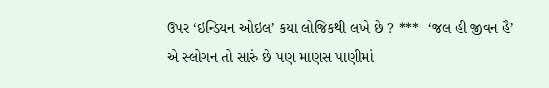ઉપર ‘ઇન્ડિયન ઓઇલ’ કયા લોજિકથી લખે છે ? ***  ‘જલ હી જીવન હૈ’ એ સ્લોગન તો સારું છે પણ માણસ પાણીમાં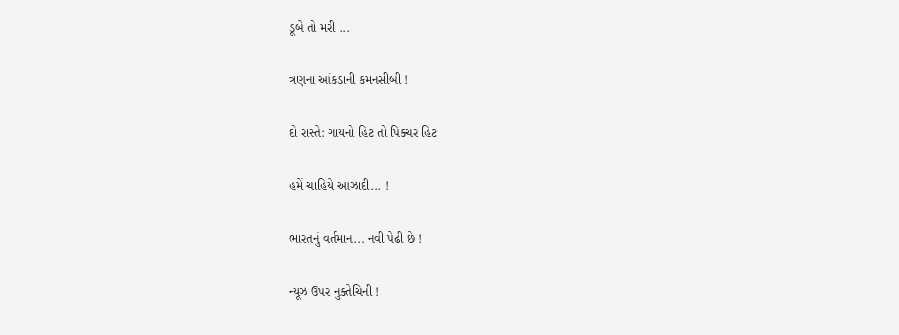ડૂબે તો મરી ...

ત્રણના આંકડાની કમનસીબી !

દો રાસ્તે: ગાયનો હિટ તો પિક્ચર હિટ

હમેં ચાહિયે આઝાદી... !

ભારતનું વર્તમાન... નવી પેઢી છે !

ન્યૂઝ ઉપર નુક્તેચિની !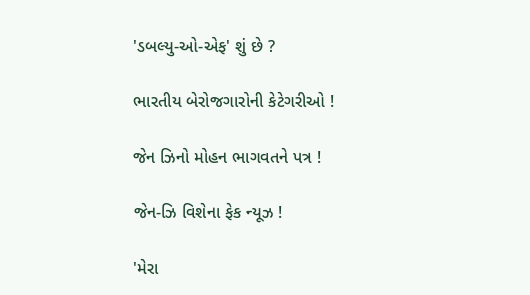'ડબલ્યુ-ઓ-એફ' શું છે ?

ભારતીય બેરોજગારોની કેટેગરીઓ !

જેન ઝિનો મોહન ભાગવતને પત્ર !

જેન-ઝિ વિશેના ફેક ન્યૂઝ !

'મેરા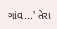ગાંવ...' તેરા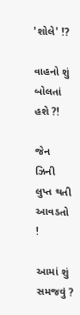'શોલે' !?

વાહનો શું બોલતાં હશે ?!

જેન ઝિની લુપ્ત થતી આવડતો !

આમાં શું સમજવું ?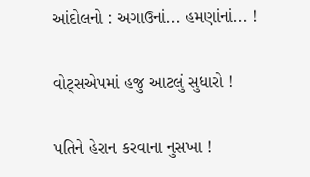આંદોલનો : અગાઉનાં... હમણાંનાં... !

વોટ્સએપમાં હજુ આટલું સુધારો !

પતિને હેરાન કરવાના નુસખા !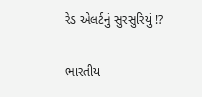રેડ એલર્ટનું સુરસુરિયું !?

ભારતીય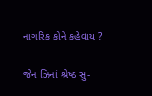નાગરિક કોને કહેવાય ?

જેન ઝિનાં શ્રેષ્ઠ સુ-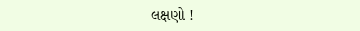લક્ષણો !